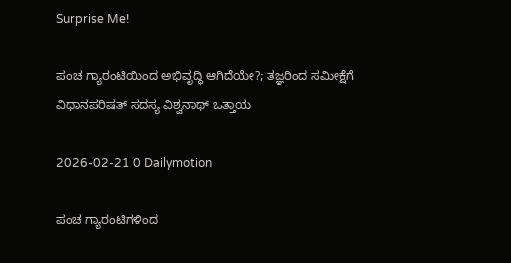Surprise Me!

ಪಂಚ ಗ್ಯಾರಂಟಿಯಿಂದ ಅಭಿವೃದ್ಧಿ ಆಗಿದೆಯೇ?; ತಜ್ಞರಿಂದ ಸಮೀಕ್ಷೆಗೆ ವಿಧಾನಪರಿಷತ್ ಸದಸ್ಯ ವಿಶ್ವನಾಥ್ ಒತ್ತಾಯ

2026-02-21 0 Dailymotion

ಪಂಚ ಗ್ಯಾರಂಟಿಗಳಿಂದ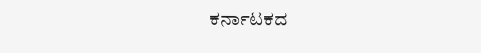ಕರ್ನಾಟಕದ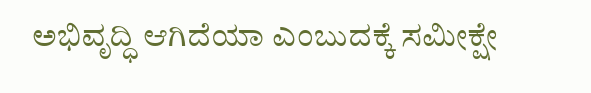ಅಭಿವೃದ್ಧಿ ಆಗಿದೆಯಾ ಎಂಬುದಕ್ಕೆ ಸಮೀಕ್ಷೇ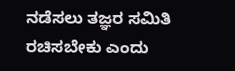ನಡೆಸಲು ತಜ್ಞರ ಸಮಿತಿ ರಚಿಸಬೇಕು ಎಂದು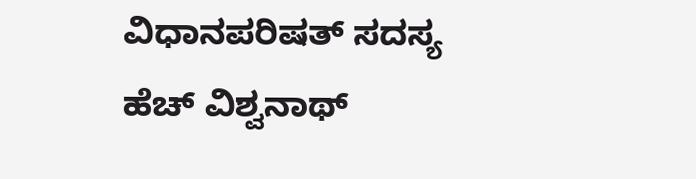ವಿಧಾನಪರಿಷತ್ ಸದಸ್ಯ ಹೆಚ್ ವಿಶ್ವನಾಥ್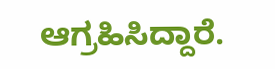ಆಗ್ರಹಿಸಿದ್ದಾರೆ.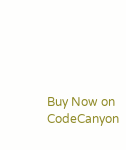Buy Now on CodeCanyon